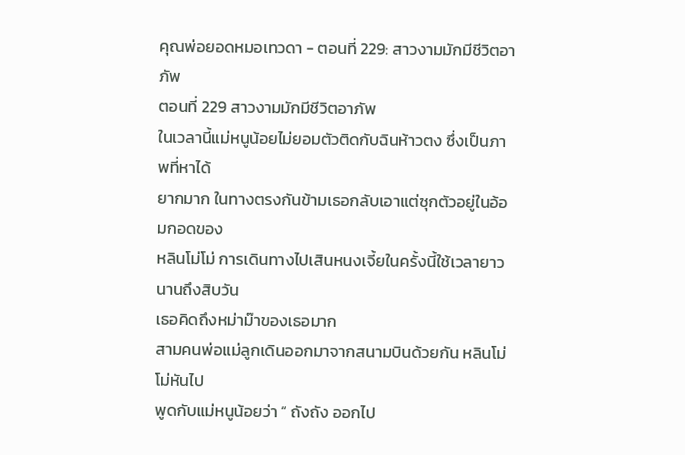คุณพ่อยอดหมอเทวดา - ตอนที่ 229: สาวงามมักมีชีวิตอาภัพ
ตอนที่ 229 สาวงามมักมีชีวิตอาภัพ
ในเวลานี้แม่หนูน้อยไม่ยอมตัวติดกับฉินห้าวตง ซึ่งเป็นภาพที่หาได้
ยากมาก ในทางตรงกันข้ามเธอกลับเอาแต่ซุกตัวอยู่ในอ้อมกอดของ
หลินโม่โม่ การเดินทางไปเสินหนงเจี้ยในครั้งนี้ใช้เวลายาวนานถึงสิบวัน
เธอคิดถึงหม่าม๊าของเธอมาก
สามคนพ่อแม่ลูกเดินออกมาจากสนามบินด้วยกัน หลินโม่โม่หันไป
พูดกับแม่หนูน้อยว่า “ ถังถัง ออกไป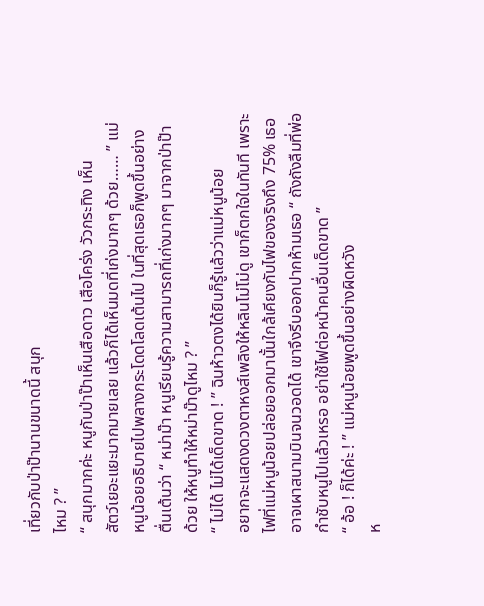เที่ยวกับป่าป๊านานขนาดนี้ สนุก
ไหม ? ”
“ สนุกมากค่ะ หนูกับป่าป๊าเห็นเสือดาว เสือโคร่ง วัวกระทิง เห็น
สัตว์เยอะแยะมากมายเลย แล้วก็ได้เห็นมดที่เก่งมากๆ ด้วย…… ” แม่
หนูน้อยอธิบายไปพลางกระโดดโลดเต้นไป ในที่สุดเธอก็พูดขึ้นอย่าง
ตื่นเต้นว่า “ หม่าม๊า หนูเรียนรู้ความสามารถที่เก่งมากๆ มาจากป่าป๊า
ด้วย ให้หนูทำให้หม่าม๊าดูไหม ? ”
“ ไม่ได้ ไม่ได้เด็ดขาด ! ” ฉินห้าวตงได้ยินก็รู้แล้วว่าแม่หนูน้อย
อยากจะแสดงดวงตาหงส์เพลิงให้หลินโม่โม่ดู เขาก็ตกใจในทันที เพราะ
ไฟที่แม่หนูน้อยปล่อยออกมานั้นใกล้เคียงกับไฟของจริงถึง 75% เธอ
อาจเผาสนามบินจนวอดได้ เขาจึงรีบออกปากห้ามเธอ “ ถังถังลืมที่พ่อ
กำชับหนูไปแล้วเหรอ อย่าใช้ไฟต่อหน้าคนอื่นเด็ดขาด ”
“ อ้อ ! ก็ได้ค่ะ ! ” แม่หนูน้อยพูดขึ้นอย่างผิดหวัง
ห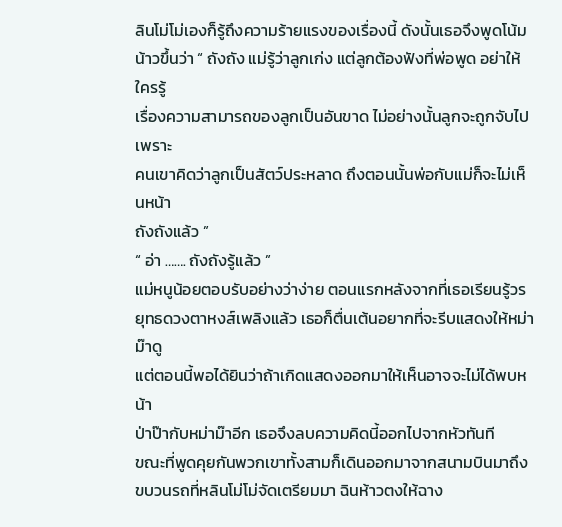ลินโม่โม่เองก็รู้ถึงความร้ายแรงของเรื่องนี้ ดังนั้นเธอจึงพูดโน้ม
น้าวขึ้นว่า “ ถังถัง แม่รู้ว่าลูกเก่ง แต่ลูกต้องฟังที่พ่อพูด อย่าให้ใครรู้
เรื่องความสามารถของลูกเป็นอันขาด ไม่อย่างนั้นลูกจะถูกจับไปเพราะ
คนเขาคิดว่าลูกเป็นสัตว์ประหลาด ถึงตอนนั้นพ่อกับแม่ก็จะไม่เห็นหน้า
ถังถังแล้ว ”
“ อ่า ……. ถังถังรู้แล้ว ”
แม่หนูน้อยตอบรับอย่างว่าง่าย ตอนแรกหลังจากที่เธอเรียนรู้วร
ยุทธดวงตาหงส์เพลิงแล้ว เธอก็ตื่นเต้นอยากที่จะรีบแสดงให้หม่าม๊าดู
แต่ตอนนี้พอได้ยินว่าถ้าเกิดแสดงออกมาให้เห็นอาจจะไม่ได้พบหน้า
ป่าป๊ากับหม่าม๊าอีก เธอจึงลบความคิดนี้ออกไปจากหัวทันที
ขณะที่พูดคุยกันพวกเขาทั้งสามก็เดินออกมาจากสนามบินมาถึง
ขบวนรถที่หลินโม่โม่จัดเตรียมมา ฉินห้าวตงให้ฉาง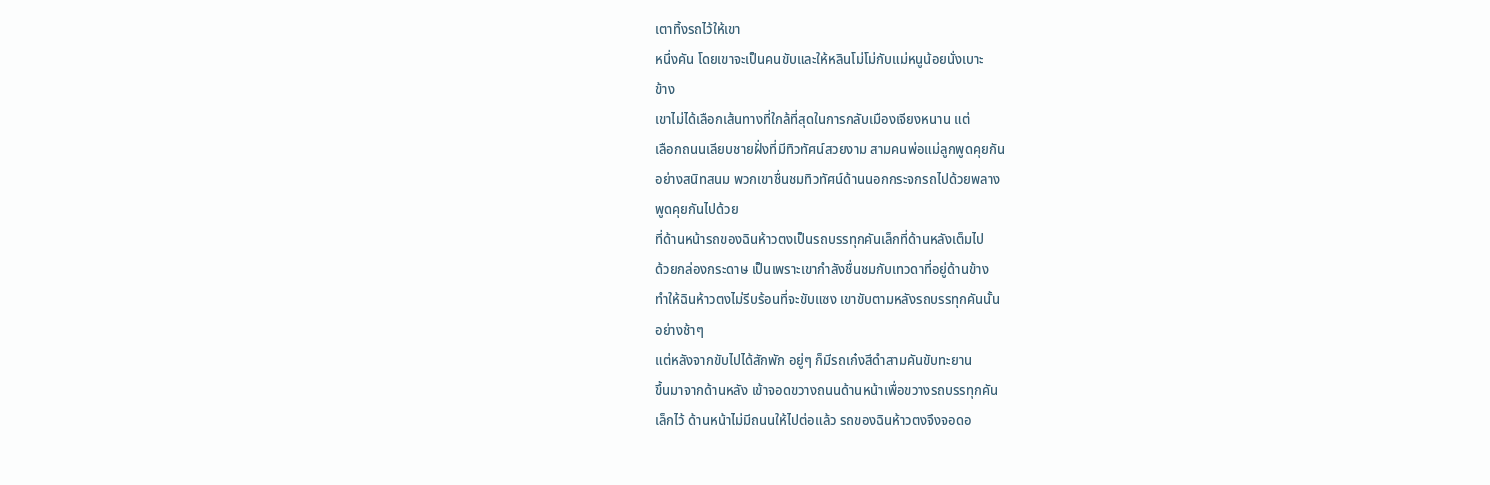เตาทิ้งรถไว้ให้เขา
หนึ่งคัน โดยเขาจะเป็นคนขับและให้หลินโม่โม่กับแม่หนูน้อยนั่งเบาะ
ข้าง
เขาไม่ได้เลือกเส้นทางที่ใกล้ที่สุดในการกลับเมืองเจียงหนาน แต่
เลือกถนนเลียบชายฝั่งที่มีทิวทัศน์สวยงาม สามคนพ่อแม่ลูกพูดคุยกัน
อย่างสนิทสนม พวกเขาชื่นชมทิวทัศน์ด้านนอกกระจกรถไปด้วยพลาง
พูดคุยกันไปด้วย
ที่ด้านหน้ารถของฉินห้าวตงเป็นรถบรรทุกคันเล็กที่ด้านหลังเต็มไป
ด้วยกล่องกระดาษ เป็นเพราะเขากำลังชื่นชมกับเทวดาที่อยู่ด้านข้าง
ทำให้ฉินห้าวตงไม่รีบร้อนที่จะขับแซง เขาขับตามหลังรถบรรทุกคันนั้น
อย่างช้าๆ
แต่หลังจากขับไปได้สักพัก อยู่ๆ ก็มีรถเก๋งสีดำสามคันขับทะยาน
ขึ้นมาจากด้านหลัง เข้าจอดขวางถนนด้านหน้าเพื่อขวางรถบรรทุกคัน
เล็กไว้ ด้านหน้าไม่มีถนนให้ไปต่อแล้ว รถของฉินห้าวตงจึงจอดอ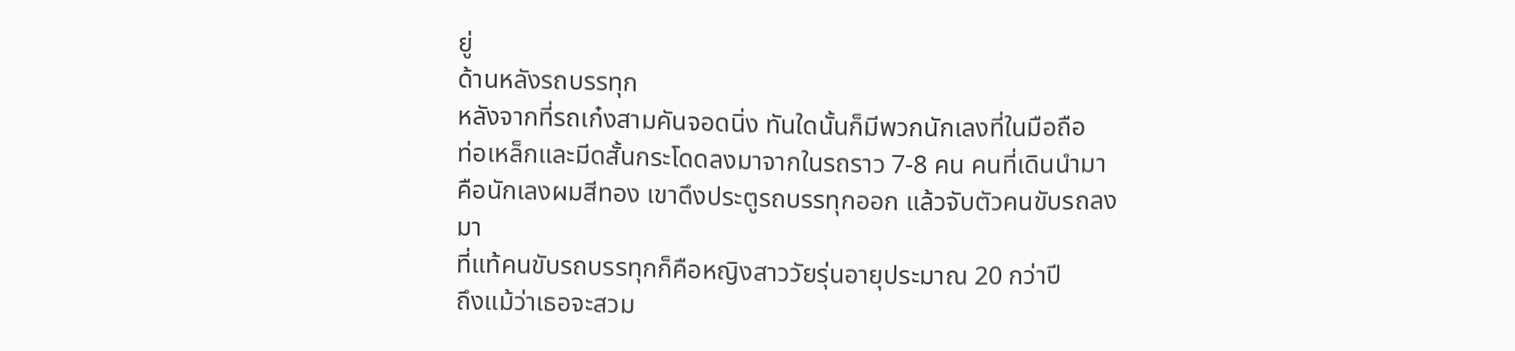ยู่
ด้านหลังรถบรรทุก
หลังจากที่รถเก๋งสามคันจอดนิ่ง ทันใดนั้นก็มีพวกนักเลงที่ในมือถือ
ท่อเหล็กและมีดสั้นกระโดดลงมาจากในรถราว 7-8 คน คนที่เดินนำมา
คือนักเลงผมสีทอง เขาดึงประตูรถบรรทุกออก แล้วจับตัวคนขับรถลง
มา
ที่แท้คนขับรถบรรทุกก็คือหญิงสาววัยรุ่นอายุประมาณ 20 กว่าปี
ถึงแม้ว่าเธอจะสวม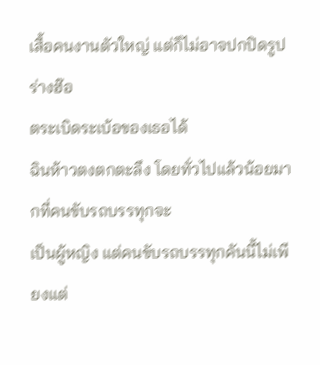เสื้อคนงานตัวใหญ่ แต่ก็ไม่อาจปกปิดรูปร่างฮ๊อ
ตระเบิดระเบ้อของเธอได้
ฉินห้าวตงตกตะลึง โดยทั่วไปแล้วน้อยมากที่คนขับรถบรรทุกจะ
เป็นผู้หญิง แต่คนขับรถบรรทุกคันนี้ไม่เพียงแต่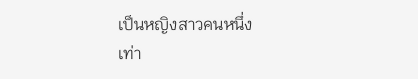เป็นหญิงสาวคนหนึ่ง
เท่า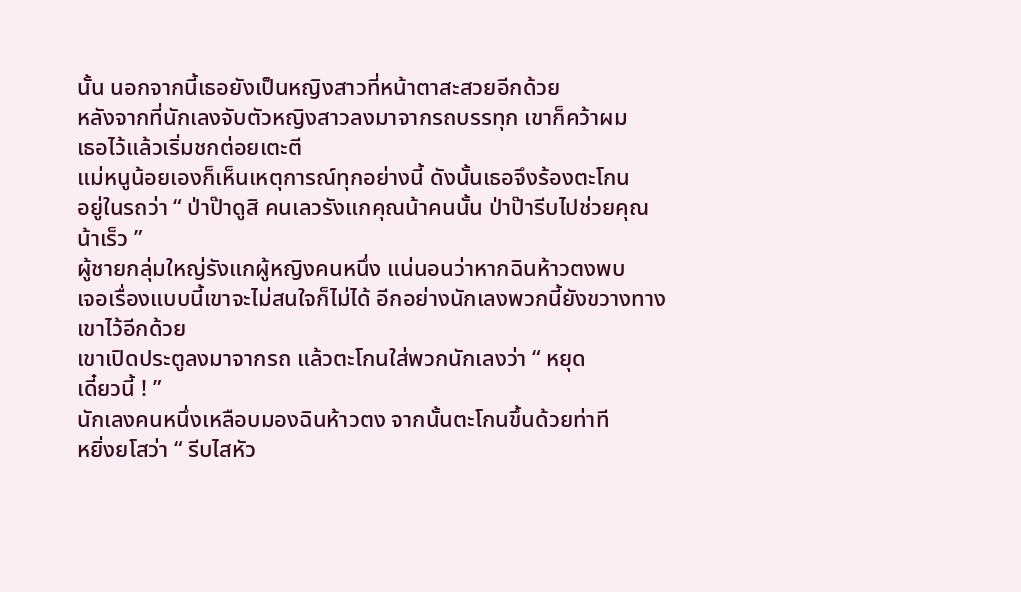นั้น นอกจากนี้เธอยังเป็นหญิงสาวที่หน้าตาสะสวยอีกด้วย
หลังจากที่นักเลงจับตัวหญิงสาวลงมาจากรถบรรทุก เขาก็คว้าผม
เธอไว้แล้วเริ่มชกต่อยเตะตี
แม่หนูน้อยเองก็เห็นเหตุการณ์ทุกอย่างนี้ ดังนั้นเธอจึงร้องตะโกน
อยู่ในรถว่า “ ป่าป๊าดูสิ คนเลวรังแกคุณน้าคนนั้น ป่าป๊ารีบไปช่วยคุณ
น้าเร็ว ”
ผู้ชายกลุ่มใหญ่รังแกผู้หญิงคนหนึ่ง แน่นอนว่าหากฉินห้าวตงพบ
เจอเรื่องแบบนี้เขาจะไม่สนใจก็ไม่ได้ อีกอย่างนักเลงพวกนี้ยังขวางทาง
เขาไว้อีกด้วย
เขาเปิดประตูลงมาจากรถ แล้วตะโกนใส่พวกนักเลงว่า “ หยุด
เดี๋ยวนี้ ! ”
นักเลงคนหนึ่งเหลือบมองฉินห้าวตง จากนั้นตะโกนขึ้นด้วยท่าที
หยิ่งยโสว่า “ รีบไสหัว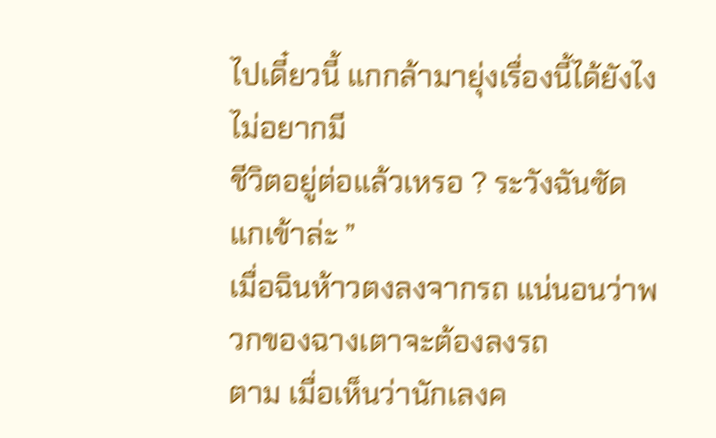ไปเดี๋ยวนี้ แกกล้ามายุ่งเรื่องนี้ได้ยังไง ไม่อยากมี
ชีวิตอยู่ต่อแล้วเหรอ ? ระวังฉันซัดแกเข้าล่ะ ”
เมื่อฉินห้าวตงลงจากรถ แน่นอนว่าพวกของฉางเตาจะต้องลงรถ
ตาม เมื่อเห็นว่านักเลงค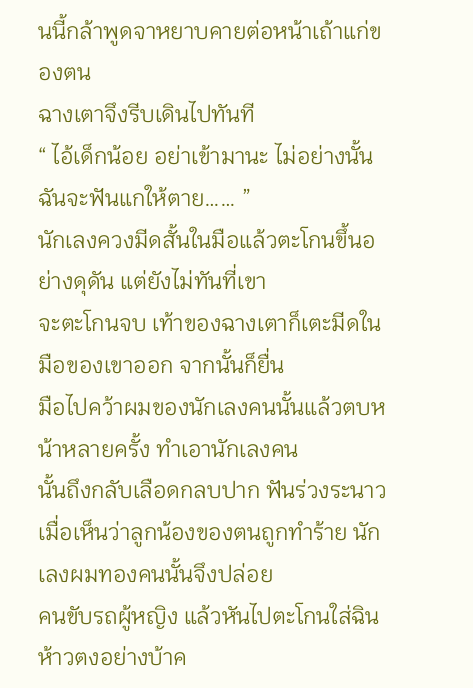นนี้กล้าพูดจาหยาบคายต่อหน้าเถ้าแก่ของตน
ฉางเตาจึงรีบเดินไปทันที
“ ไอ้เด็กน้อย อย่าเข้ามานะ ไม่อย่างนั้นฉันจะฟันแกให้ตาย…… ”
นักเลงควงมีดสั้นในมือแล้วตะโกนขึ้นอย่างดุดัน แต่ยังไม่ทันที่เขา
จะตะโกนจบ เท้าของฉางเตาก็เตะมีดในมือของเขาออก จากนั้นก็ยื่น
มือไปคว้าผมของนักเลงคนนั้นแล้วตบหน้าหลายครั้ง ทำเอานักเลงคน
นั้นถึงกลับเลือดกลบปาก ฟันร่วงระนาว
เมื่อเห็นว่าลูกน้องของตนถูกทำร้าย นักเลงผมทองคนนั้นจึงปล่อย
คนขับรถผู้หญิง แล้วหันไปตะโกนใส่ฉินห้าวตงอย่างบ้าค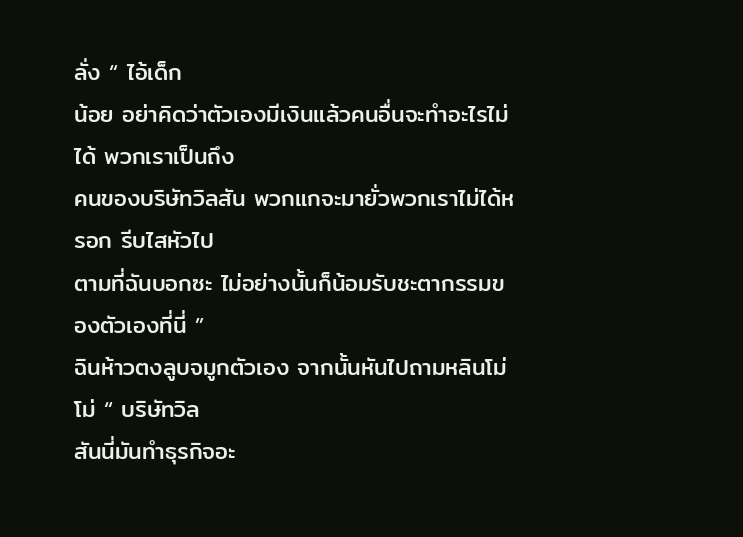ลั่ง “ ไอ้เด็ก
น้อย อย่าคิดว่าตัวเองมีเงินแล้วคนอื่นจะทำอะไรไม่ได้ พวกเราเป็นถึง
คนของบริษัทวิลสัน พวกแกจะมายั่วพวกเราไม่ได้หรอก รีบไสหัวไป
ตามที่ฉันบอกซะ ไม่อย่างนั้นก็น้อมรับชะตากรรมของตัวเองที่นี่ ”
ฉินห้าวตงลูบจมูกตัวเอง จากนั้นหันไปถามหลินโม่โม่ “ บริษัทวิล
สันนี่มันทำธุรกิจอะ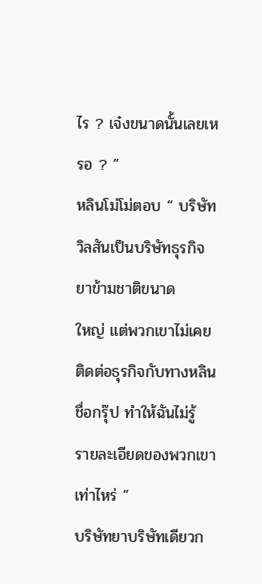ไร ? เจ๋งขนาดนั้นเลยเหรอ ? ”
หลินโม่โม่ตอบ “ บริษัทวิลสันเป็นบริษัทธุรกิจยาข้ามชาติขนาด
ใหญ่ แต่พวกเขาไม่เคยติดต่อธุรกิจกับทางหลินชื่อกรุ๊ป ทำให้ฉันไม่รู้
รายละเอียดของพวกเขาเท่าไหร่ ”
บริษัทยาบริษัทเดียวก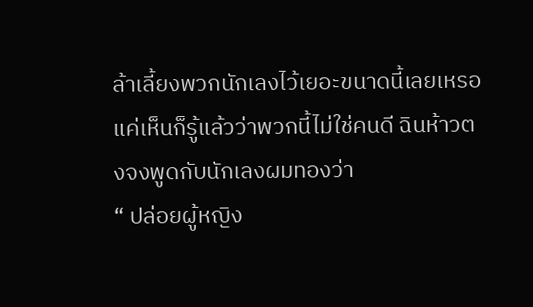ล้าเลี้ยงพวกนักเลงไว้เยอะขนาดนี้เลยเหรอ
แค่เห็นก็รู้แล้วว่าพวกนี้ไม่ใช่คนดี ฉินห้าวตงจงพูดกับนักเลงผมทองว่า
“ ปล่อยผู้หญิง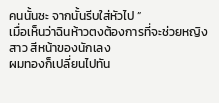คนนั้นซะ จากนั้นรีบใส่หัวไป ”
เมื่อเห็นว่าฉินห้าวตงต้องการที่จะช่วยหญิงสาว สีหน้าของนักเลง
ผมทองก็เปลี่ยนไปทัน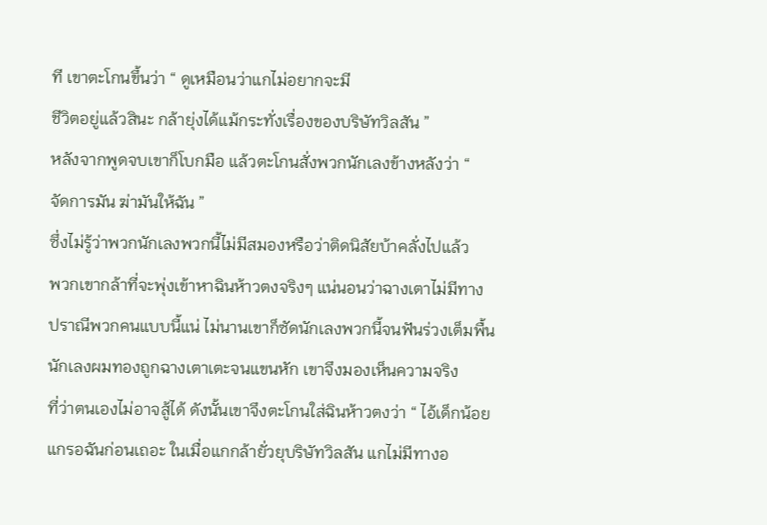ที เขาตะโกนขึ้นว่า “ ดูเหมือนว่าแกไม่อยากจะมี
ชีวิตอยู่แล้วสินะ กล้ายุ่งได้แม้กระทั่งเรื่องของบริษัทวิลสัน ”
หลังจากพูดจบเขาก็โบกมือ แล้วตะโกนสั่งพวกนักเลงข้างหลังว่า “
จัดการมัน ฆ่ามันให้ฉัน ”
ซึ่งไม่รู้ว่าพวกนักเลงพวกนี้ไม่มีสมองหรือว่าติดนิสัยบ้าคลั่งไปแล้ว
พวกเขากล้าที่จะพุ่งเข้าหาฉินห้าวตงจริงๆ แน่นอนว่าฉางเตาไม่มีทาง
ปราณีพวกคนแบบนี้แน่ ไม่นานเขาก็ซัดนักเลงพวกนี้จนฟันร่วงเต็มพื้น
นักเลงผมทองถูกฉางเตาเตะจนแขนหัก เขาจึงมองเห็นความจริง
ที่ว่าตนเองไม่อาจสู้ได้ ดังนั้นเขาจึงตะโกนใส่ฉินห้าวตงว่า “ ไอ้เด็กน้อย
แกรอฉันก่อนเถอะ ในเมื่อแกกล้ายั่วยุบริษัทวิลสัน แกไม่มีทางอ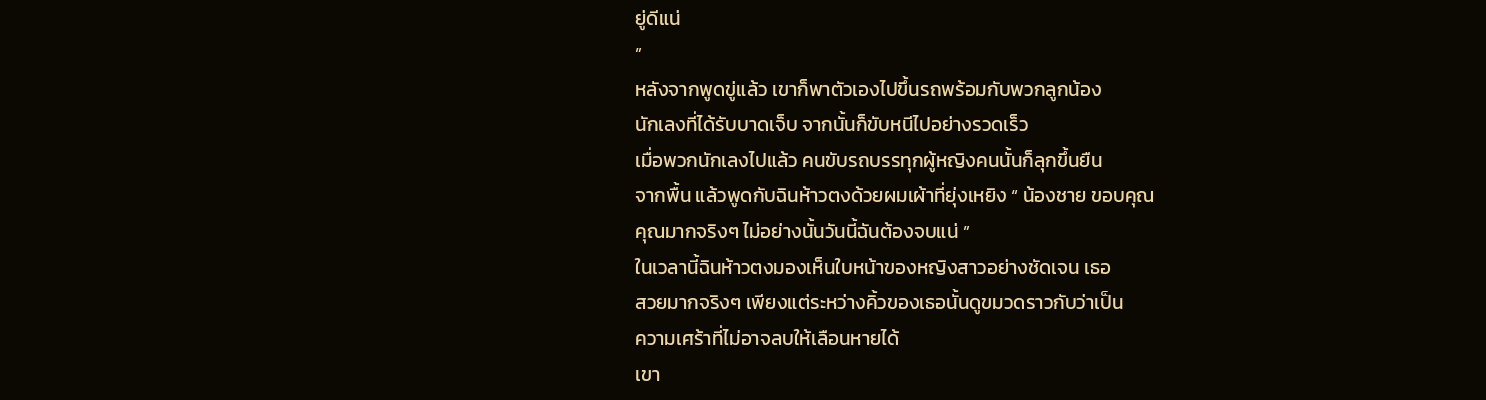ยู่ดีแน่
”
หลังจากพูดขู่แล้ว เขาก็พาตัวเองไปขึ้นรถพร้อมกับพวกลูกน้อง
นักเลงที่ได้รับบาดเจ็บ จากนั้นก็ขับหนีไปอย่างรวดเร็ว
เมื่อพวกนักเลงไปแล้ว คนขับรถบรรทุกผู้หญิงคนนั้นก็ลุกขึ้นยืน
จากพื้น แล้วพูดกับฉินห้าวตงด้วยผมเผ้าที่ยุ่งเหยิง “ น้องชาย ขอบคุณ
คุณมากจริงๆ ไม่อย่างนั้นวันนี้ฉันต้องจบแน่ ”
ในเวลานี้ฉินห้าวตงมองเห็นใบหน้าของหญิงสาวอย่างชัดเจน เธอ
สวยมากจริงๆ เพียงแต่ระหว่างคิ้วของเธอนั้นดูขมวดราวกับว่าเป็น
ความเศร้าที่ไม่อาจลบให้เลือนหายได้
เขา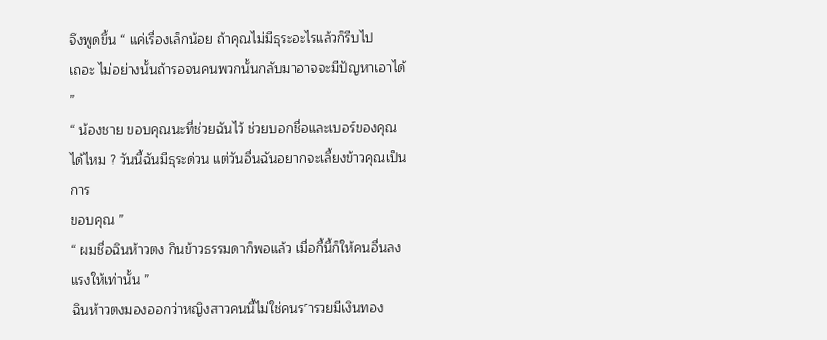จึงพูดขึ้น “ แค่เรื่องเล็กน้อย ถ้าคุณไม่มีธุระอะไรแล้วก็รีบไป
เถอะ ไม่อย่างนั้นถ้ารอจนคนพวกนั้นกลับมาอาจจะมีปัญหาเอาได้ ”
“ น้องชาย ขอบคุณนะที่ช่วยฉันไว้ ช่วยบอกชื่อและเบอร์ของคุณ
ได้ไหม ? วันนี้ฉันมีธุระด่วน แต่วันอื่นฉันอยากจะเลี้ยงข้าวคุณเป็นการ
ขอบคุณ ”
“ ผมชื่อฉินห้าวตง กินข้าวธรรมดาก็พอแล้ว เมื่อกี้นี้ก็ให้คนอื่นลง
แรงให้เท่านั้น ”
ฉินห้าวตงมองออกว่าหญิงสาวคนนี้ไม่ใช่คนร˹ารวยมีเงินทอง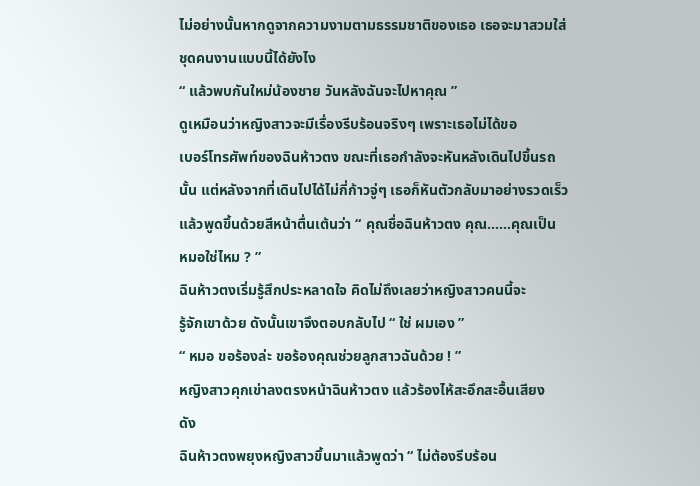ไม่อย่างนั้นหากดูจากความงามตามธรรมชาติของเธอ เธอจะมาสวมใส่
ชุดคนงานแบบนี้ได้ยังไง
“ แล้วพบกันใหม่น้องชาย วันหลังฉันจะไปหาคุณ ”
ดูเหมือนว่าหญิงสาวจะมีเรื่องรีบร้อนจริงๆ เพราะเธอไม่ได้ขอ
เบอร์โทรศัพท์ของฉินห้าวตง ขณะที่เธอกำลังจะหันหลังเดินไปขึ้นรถ
นั้น แต่หลังจากที่เดินไปได้ไม่กี่ก้าวจู่ๆ เธอก็หันตัวกลับมาอย่างรวดเร็ว
แล้วพูดขึ้นด้วยสีหน้าตื่นเต้นว่า “ คุณชื่อฉินห้าวตง คุณ……คุณเป็น
หมอใช่ไหม ? ”
ฉินห้าวตงเริ่มรู้สึกประหลาดใจ คิดไม่ถึงเลยว่าหญิงสาวคนนี้จะ
รู้จักเขาด้วย ดังนั้นเขาจึงตอบกลับไป “ ใช่ ผมเอง ”
“ หมอ ขอร้องล่ะ ขอร้องคุณช่วยลูกสาวฉันด้วย ! ”
หญิงสาวคุกเข่าลงตรงหน้าฉินห้าวตง แล้วร้องไห้สะอึกสะอื้นเสียง
ดัง
ฉินห้าวตงพยุงหญิงสาวขึ้นมาแล้วพูดว่า “ ไม่ต้องรีบร้อน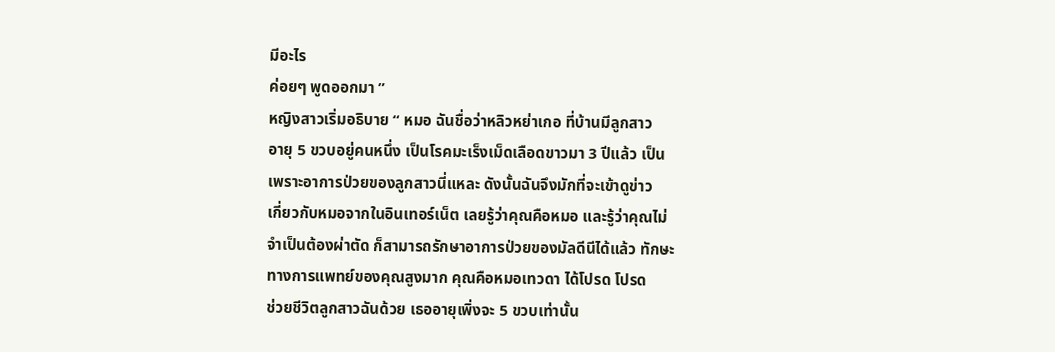มีอะไร
ค่อยๆ พูดออกมา ”
หญิงสาวเริ่มอธิบาย “ หมอ ฉันชื่อว่าหลิวหย่าเกอ ที่บ้านมีลูกสาว
อายุ 5 ขวบอยู่คนหนึ่ง เป็นโรคมะเร็งเม็ดเลือดขาวมา 3 ปีแล้ว เป็น
เพราะอาการป่วยของลูกสาวนี่แหละ ดังนั้นฉันจึงมักที่จะเข้าดูข่าว
เกี่ยวกับหมอจากในอินเทอร์เน็ต เลยรู้ว่าคุณคือหมอ และรู้ว่าคุณไม่
จำเป็นต้องผ่าตัด ก็สามารถรักษาอาการป่วยของมัลดีนีได้แล้ว ทักษะ
ทางการแพทย์ของคุณสูงมาก คุณคือหมอเทวดา ได้โปรด โปรด
ช่วยชีวิตลูกสาวฉันด้วย เธออายุเพิ่งจะ 5 ขวบเท่านั้น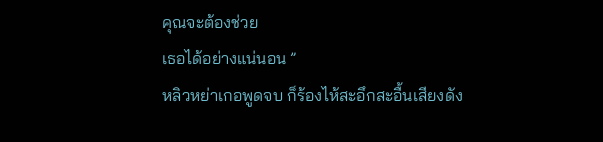คุณจะต้องช่วย
เธอได้อย่างแน่นอน ”
หลิวหย่าเกอพูดจบ ก็ร้องไห้สะอึกสะอื้นเสียงดัง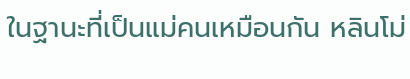ในฐานะที่เป็นแม่คนเหมือนกัน หลินโม่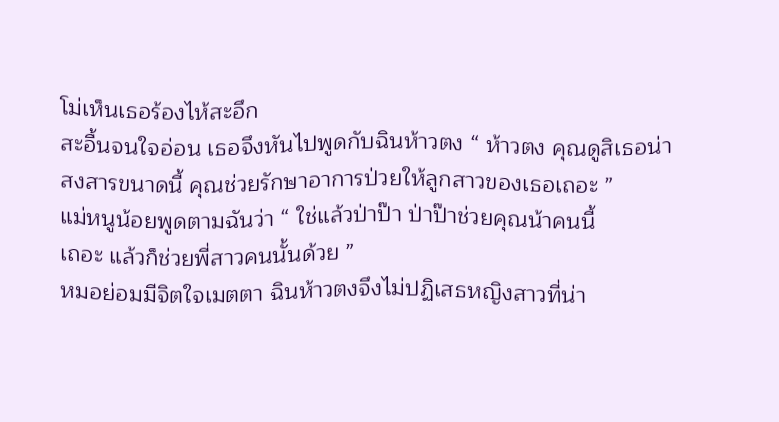โม่เห็นเธอร้องไห้สะอึก
สะอื้นจนใจอ่อน เธอจึงหันไปพูดกับฉินห้าวตง “ ห้าวตง คุณดูสิเธอน่า
สงสารขนาดนี้ คุณช่วยรักษาอาการป่วยให้ลูกสาวของเธอเถอะ ”
แม่หนูน้อยพูดตามฉันว่า “ ใช่แล้วป่าป๊า ป่าป๊าช่วยคุณน้าคนนี้
เถอะ แล้วก็ช่วยพี่สาวคนนั้นด้วย ”
หมอย่อมมีจิตใจเมตตา ฉินห้าวตงจึงไม่ปฏิเสธหญิงสาวที่น่า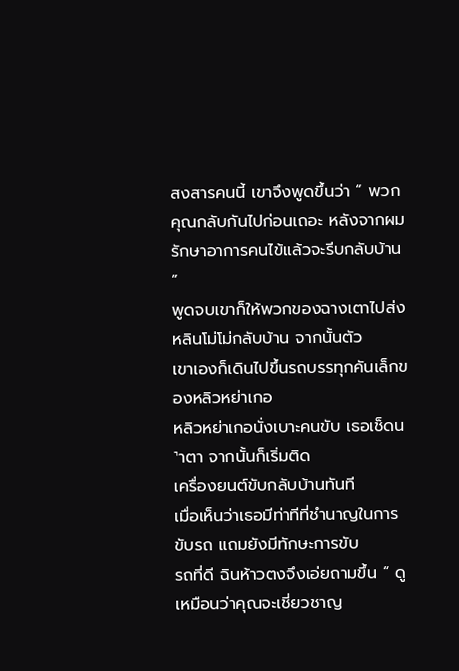สงสารคนนี้ เขาจึงพูดขึ้นว่า “ พวกคุณกลับกันไปก่อนเถอะ หลังจากผม
รักษาอาการคนไข้แล้วจะรีบกลับบ้าน ”
พูดจบเขาก็ให้พวกของฉางเตาไปส่งหลินโม่โม่กลับบ้าน จากนั้นตัว
เขาเองก็เดินไปขึ้นรถบรรทุกคันเล็กของหลิวหย่าเกอ
หลิวหย่าเกอนั่งเบาะคนขับ เธอเช็ดน˺าตา จากนั้นก็เริ่มติด
เครื่องยนต์ขับกลับบ้านทันที
เมื่อเห็นว่าเธอมีท่าทีที่ชำนาญในการขับรถ แถมยังมีทักษะการขับ
รถที่ดี ฉินห้าวตงจึงเอ่ยถามขึ้น “ ดูเหมือนว่าคุณจะเชี่ยวชาญ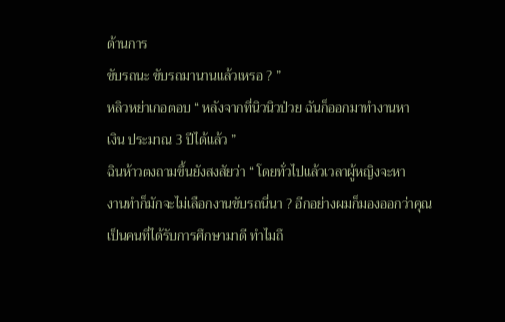ด้านการ
ขับรถนะ ขับรถมานานแล้วเหรอ ? ”
หลิวหย่าเกอตอบ “ หลังจากที่นิวนิวป่วย ฉันก็ออกมาทำงานหา
เงิน ประมาณ 3 ปีได้แล้ว ”
ฉินห้าวตงถามขึ้นยังสงสัยว่า “ โดยทั่วไปแล้วเวลาผู้หญิงจะหา
งานทำก็มักจะไม่เลือกงานขับรถนี่นา ? อีกอย่างผมก็มองออกว่าคุณ
เป็นคนที่ได้รับการศึกษามาดี ทำไมถึ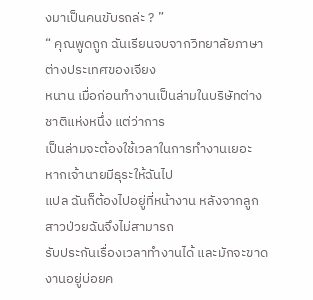งมาเป็นคนขับรถล่ะ ? ”
“ คุณพูดถูก ฉันเรียนจบจากวิทยาลัยภาษาต่างประเทศของเจียง
หนาน เมื่อก่อนทำงานเป็นล่ามในบริษัทต่างชาติแห่งหนึ่ง แต่ว่าการ
เป็นล่ามจะต้องใช้เวลาในการทำงานเยอะ หากเจ้านายมีธุระให้ฉันไป
แปล ฉันก็ต้องไปอยู่ที่หน้างาน หลังจากลูกสาวป่วยฉันจึงไม่สามารถ
รับประกันเรื่องเวลาทำงานได้ และมักจะขาดงานอยู่บ่อยค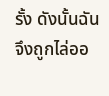รั้ง ดังนั้นฉัน
จึงถูกไล่ออ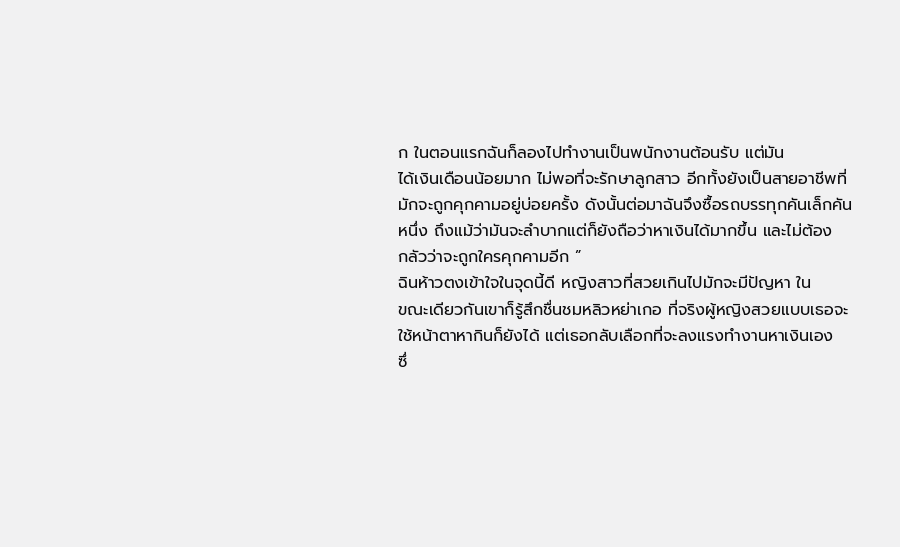ก ในตอนแรกฉันก็ลองไปทำงานเป็นพนักงานต้อนรับ แต่มัน
ได้เงินเดือนน้อยมาก ไม่พอที่จะรักษาลูกสาว อีกทั้งยังเป็นสายอาชีพที่
มักจะถูกคุกคามอยู่บ่อยครั้ง ดังนั้นต่อมาฉันจึงซื้อรถบรรทุกคันเล็กคัน
หนึ่ง ถึงแม้ว่ามันจะลำบากแต่ก็ยังถือว่าหาเงินได้มากขึ้น และไม่ต้อง
กลัวว่าจะถูกใครคุกคามอีก ”
ฉินห้าวตงเข้าใจในจุดนี้ดี หญิงสาวที่สวยเกินไปมักจะมีปัญหา ใน
ขณะเดียวกันเขาก็รู้สึกชื่นชมหลิวหย่าเกอ ที่จริงผู้หญิงสวยแบบเธอจะ
ใช้หน้าตาหากินก็ยังได้ แต่เธอกลับเลือกที่จะลงแรงทำงานหาเงินเอง
ซึ่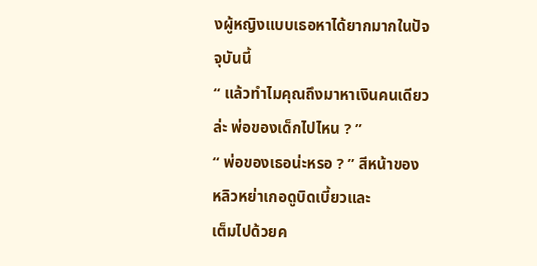งผู้หญิงแบบเธอหาได้ยากมากในปัจจุบันนี้
“ แล้วทำไมคุณถึงมาหาเงินคนเดียวล่ะ พ่อของเด็กไปไหน ? ”
“ พ่อของเธอน่ะหรอ ? ” สีหน้าของหลิวหย่าเกอดูบิดเบี้ยวและ
เต็มไปด้วยค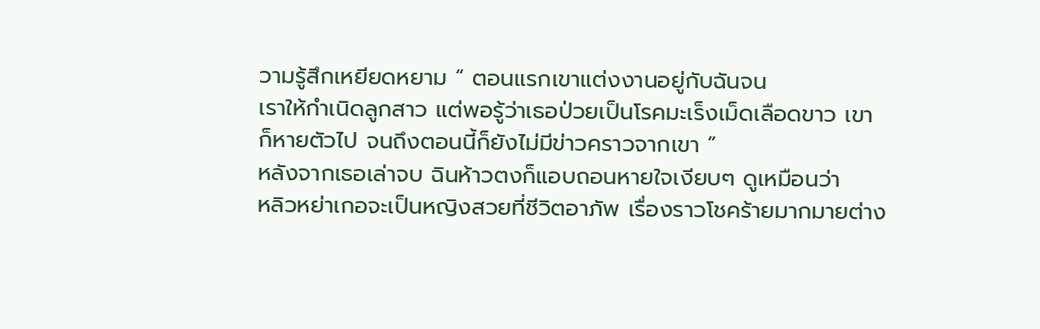วามรู้สึกเหยียดหยาม “ ตอนแรกเขาแต่งงานอยู่กับฉันจน
เราให้กำเนิดลูกสาว แต่พอรู้ว่าเธอป่วยเป็นโรคมะเร็งเม็ดเลือดขาว เขา
ก็หายตัวไป จนถึงตอนนี้ก็ยังไม่มีข่าวคราวจากเขา ”
หลังจากเธอเล่าจบ ฉินห้าวตงก็แอบถอนหายใจเงียบๆ ดูเหมือนว่า
หลิวหย่าเกอจะเป็นหญิงสวยที่ชีวิตอาภัพ เรื่องราวโชคร้ายมากมายต่าง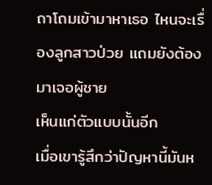ถาโถมเข้ามาหาเธอ ไหนจะเรื่องลูกสาวป่วย แถมยังต้องมาเจอผู้ชาย
เห็นแก่ตัวแบบนั้นอีก
เมื่อเขารู้สึกว่าปัญหานี้มันห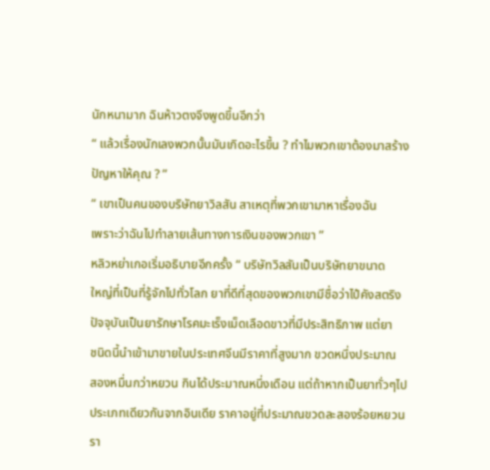นักหนามาก ฉินห้าวตงจึงพูดขึ้นอีกว่า
“ แล้วเรื่องนักเลงพวกนั้นมันเกิดอะไรขึ้น ? ทำไมพวกเขาต้องมาสร้าง
ปัญหาให้คุณ ? ”
“ เขาเป็นคนของบริษัทยาวิลสัน สาเหตุที่พวกเขามาหาเรื่องฉัน
เพราะว่าฉันไปทำลายเส้นทางการเงินของพวกเขา ”
หลิวหย่าเกอเริ่มอธิบายอีกครั้ง “ บริษัทวิลสันเป็นบริษัทยาขนาด
ใหญ่ที่เป็นที่รู้จักไปทั่วโลก ยาที่ดีที่สุดของพวกเขามีชื่อว่าไป๋คังสตริง
ปัจจุบันเป็นยารักษาโรคมะเร็งเม็ดเลือดขาวที่มีประสิทธิภาพ แต่ยา
ชนิดนี้นำเข้ามาขายในประเทศจีนมีราคาที่สูงมาก ขวดหนึ่งประมาณ
สองหมื่นกว่าหยวน กินได้ประมาณหนึ่งเดือน แต่ถ้าหากเป็นยาทั่วๆไป
ประเภทเดียวกันจากอินเดีย ราคาอยู่ที่ประมาณขวดละสองร้อยหยวน
รา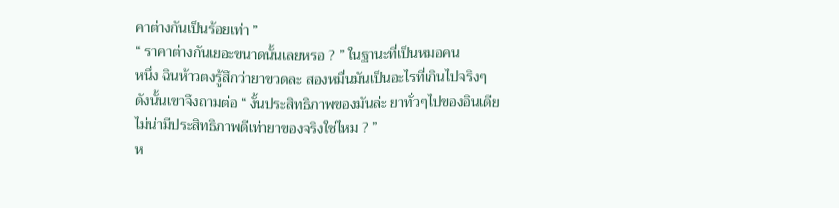คาต่างกันเป็นร้อยเท่า ”
“ ราคาต่างกันเยอะขนาดนั้นเลยหรอ ? ” ในฐานะที่เป็นหมอคน
หนึ่ง ฉินห้าวตงรู้สึกว่ายาขวดละ สองหมื่นมันเป็นอะไรที่เกินไปจริงๆ
ดังนั้นเขาจึงถามต่อ “ งั้นประสิทธิภาพของมันล่ะ ยาทั่วๆไปของอินเดีย
ไม่น่ามีประสิทธิภาพดีเท่ายาของจริงใช่ไหม ? ”
ห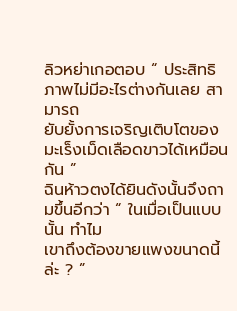ลิวหย่าเกอตอบ “ ประสิทธิภาพไม่มีอะไรต่างกันเลย สามารถ
ยับยั้งการเจริญเติบโตของมะเร็งเม็ดเลือดขาวได้เหมือนกัน ”
ฉินห้าวตงได้ยินดังนั้นจึงถามขึ้นอีกว่า “ ในเมื่อเป็นแบบนั้น ทำไม
เขาถึงต้องขายแพงขนาดนี้ล่ะ ? ”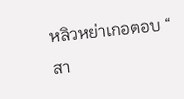หลิวหย่าเกอตอบ “ สา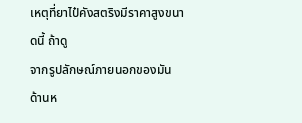เหตุที่ยาไป๋คังสตริงมีราคาสูงขนาดนี้ ถ้าดู
จากรูปลักษณ์ภายนอกของมัน ด้านห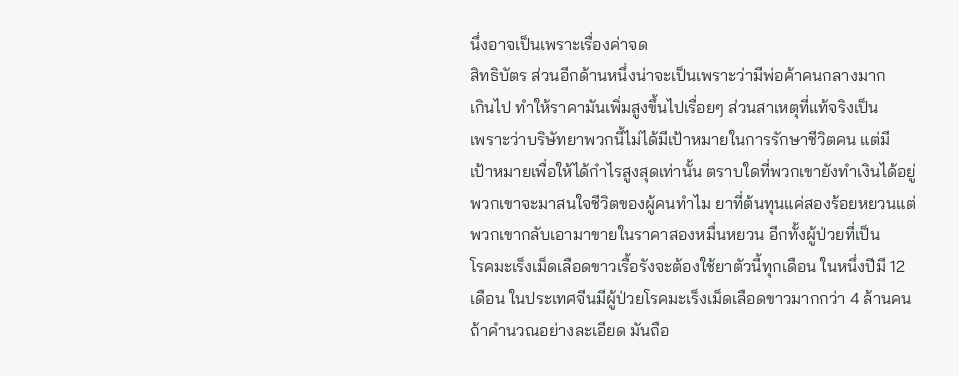นึ่งอาจเป็นเพราะเรื่องค่าจด
สิทธิบัตร ส่วนอีกด้านหนึ่งน่าจะเป็นเพราะว่ามีพ่อค้าคนกลางมาก
เกินไป ทำให้ราคามันเพิ่มสูงขึ้นไปเรื่อยๆ ส่วนสาเหตุที่แท้จริงเป็น
เพราะว่าบริษัทยาพวกนี้ไม่ได้มีเป้าหมายในการรักษาชีวิตคน แต่มี
เป้าหมายเพื่อให้ได้กำไรสูงสุดเท่านั้น ตราบใดที่พวกเขายังทำเงินได้อยู่
พวกเขาจะมาสนใจชีวิตของผู้คนทำไม ยาที่ต้นทุนแค่สองร้อยหยวนแต่
พวกเขากลับเอามาขายในราคาสองหมื่นหยวน อีกทั้งผู้ป่วยที่เป็น
โรคมะเร็งเม็ดเลือดขาวเรื้อรังจะต้องใช้ยาตัวนี้ทุกเดือน ในหนึ่งปีมี 12
เดือน ในประเทศจีนมีผู้ป่วยโรคมะเร็งเม็ดเลือดขาวมากกว่า 4 ล้านคน
ถ้าคำนวณอย่างละเอียด มันถือ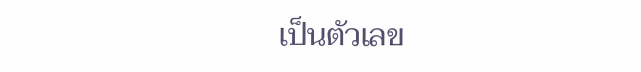เป็นตัวเลข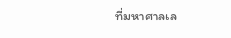ที่มหาศาลเล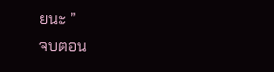ยนะ ”
จบตอน